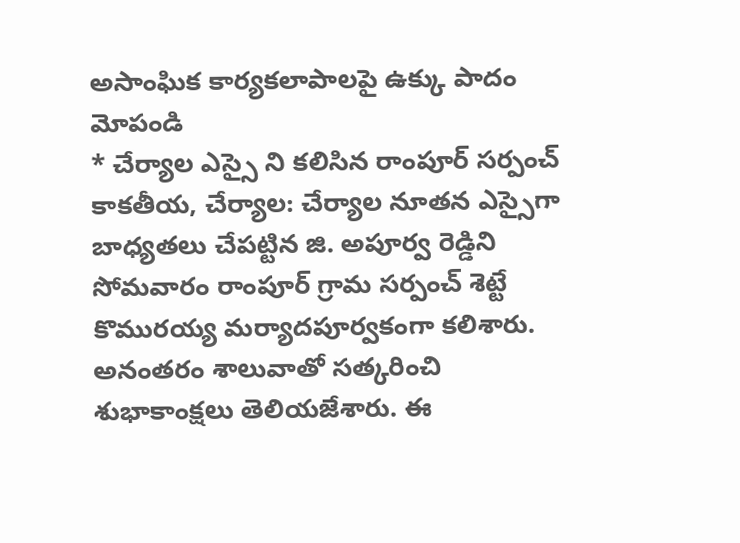అసాంఘిక కార్యకలాపాలపై ఉక్కు పాదం మోపండి
* చేర్యాల ఎస్సై ని కలిసిన రాంపూర్ సర్పంచ్
కాకతీయ, చేర్యాల: చేర్యాల నూతన ఎస్సైగా బాధ్యతలు చేపట్టిన జి. అపూర్వ రెడ్డిని సోమవారం రాంపూర్ గ్రామ సర్పంచ్ శెట్టే కొమురయ్య మర్యాదపూర్వకంగా కలిశారు. అనంతరం శాలువాతో సత్కరించి శుభాకాంక్షలు తెలియజేశారు. ఈ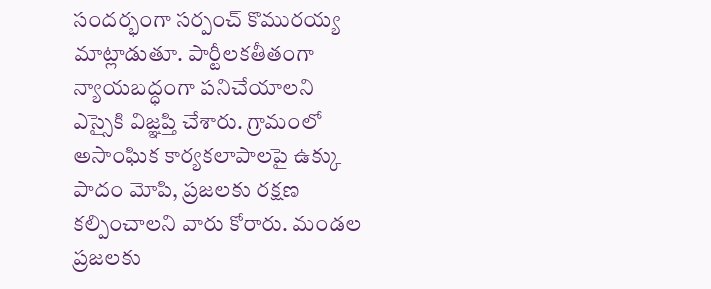సందర్భంగా సర్పంచ్ కొమురయ్య మాట్లాడుతూ. పార్టీలకతీతంగా న్యాయబద్ధంగా పనిచేయాలని ఎస్సైకి విజ్ఞప్తి చేశారు. గ్రామంలో అసాంఘిక కార్యకలాపాలపై ఉక్కు పాదం మోపి, ప్రజలకు రక్షణ కల్పించాలని వారు కోరారు. మండల ప్రజలకు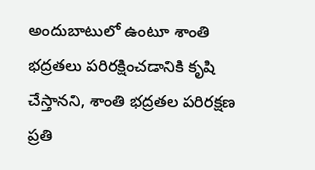అందుబాటులో ఉంటూ శాంతి భద్రతలు పరిరక్షించడానికి కృషి చేస్తానని, శాంతి భద్రతల పరిరక్షణ ప్రతి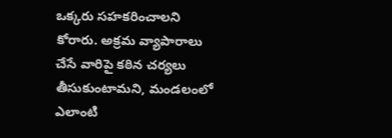ఒక్కరు సహకరించాలని కోరారు. అక్రమ వ్యాపారాలు చేసే వారిపై కఠిన చర్యలు తీసుకుంటామని, మండలంలో ఎలాంటి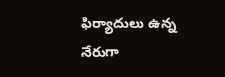ఫిర్యాదులు ఉన్న నేరుగా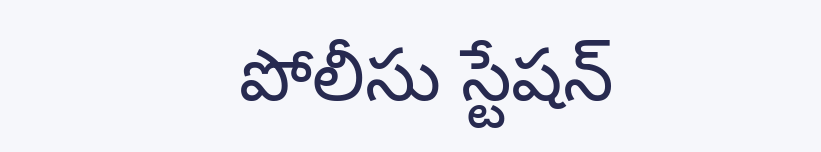పోలీసు స్టేషన్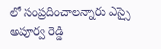లో సంప్రదించాలన్నారు ఎస్సై అపూర్వ రెడ్డి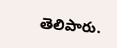తెలిపారు.